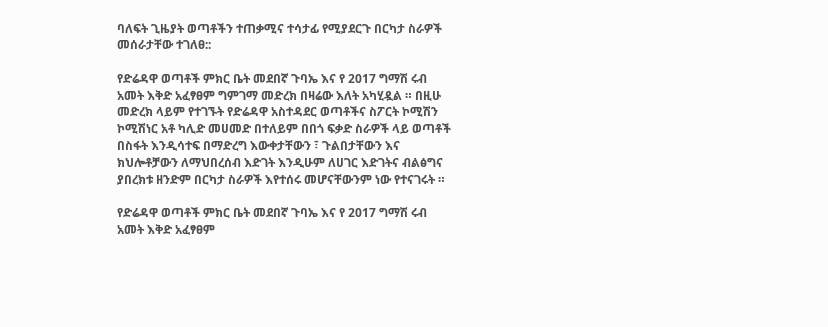ባለፍት ጊዜያት ወጣቶችን ተጠቃሚና ተሳታፊ የሚያደርጉ በርካታ ስራዎች መሰራታቸው ተገለፀ::

የድሬዳዋ ወጣቶች ምክር ቤት መደበኛ ጉባኤ እና የ 2017 ግማሽ ሩብ አመት እቅድ አፈፃፀም ግምገማ መድረክ በዛሬው እለት አካሂዷል ። በዚሁ መድረክ ላይም የተገኙት የድሬዳዋ አስተዳደር ወጣቶችና ስፖርት ኮሚሽን ኮሚሽነር አቶ ካሊድ መሀመድ በተለይም በበጎ ፍቃድ ስራዎች ላይ ወጣቶች በስፋት እንዲሳተፍ በማድረግ እውቀታቸውን ፣ ጉልበታቸውን እና ክህሎቶቻውን ለማህበረሰብ እድገት እንዲሁም ለሀገር እድገትና ብልፅግና ያበረክቱ ዘንድም በርካታ ስራዎች እየተሰሩ መሆናቸውንም ነው የተናገሩት ።

የድሬዳዋ ወጣቶች ምክር ቤት መደበኛ ጉባኤ እና የ 2017 ግማሽ ሩብ አመት እቅድ አፈፃፀም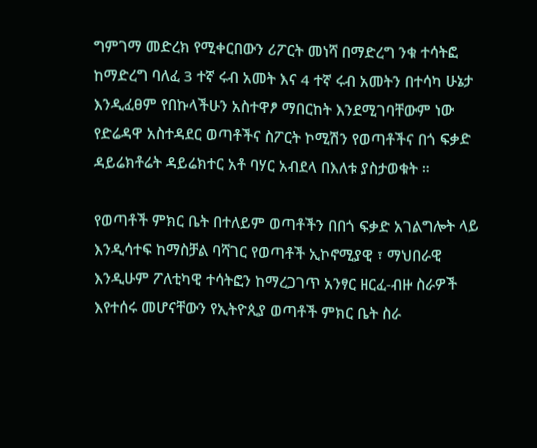ግምገማ መድረክ የሚቀርበውን ሪፖርት መነሻ በማድረግ ንቁ ተሳትፎ ከማድረግ ባለፈ 3 ተኛ ሩብ አመት እና 4 ተኛ ሩብ አመትን በተሳካ ሁኔታ እንዲፈፀም የበኩላችሁን አስተዋፆ ማበርከት እንደሚገባቸውም ነው የድሬዳዋ አስተዳደር ወጣቶችና ስፖርት ኮሚሽን የወጣቶችና በጎ ፍቃድ ዳይሬክቶሬት ዳይሬክተር አቶ ባሃር አብደላ በእለቱ ያስታወቁት ።

የወጣቶች ምክር ቤት በተለይም ወጣቶችን በበጎ ፍቃድ አገልግሎት ላይ እንዲሳተፍ ከማስቻል ባሻገር የወጣቶች ኢኮኖሚያዊ ፣ ማህበራዊ እንዲሁም ፖለቲካዊ ተሳትፎን ከማረጋገጥ አንፃር ዘርፈ-ብዙ ስራዎች እየተሰሩ መሆናቸውን የኢትዮጲያ ወጣቶች ምክር ቤት ስራ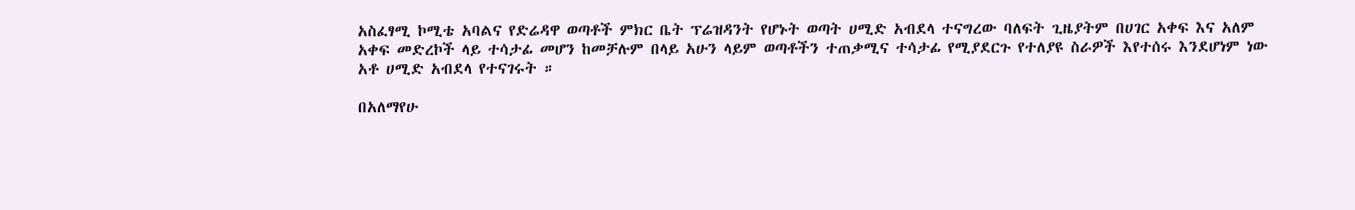አስፈፃሚ ኮሚቴ አባልና የድሬዳዋ ወጣቶች ምክር ቤት ፕሬዝዳንት የሆኑት ወጣት ሀሚድ አብደላ ተናግረው ባለፍት ጊዜያትም በሀገር አቀፍ እና አለም አቀፍ መድረኮች ላይ ተሳታፊ መሆን ከመቻሉም በላይ አሁን ላይም ወጣቶችን ተጠቃሚና ተሳታፊ የሚያደርጉ የተለያዩ ስራዎች እየተሰሩ እንደሆነም ነው አቶ ሀሚድ አብደላ የተናገሩት ።

በአለማየሁ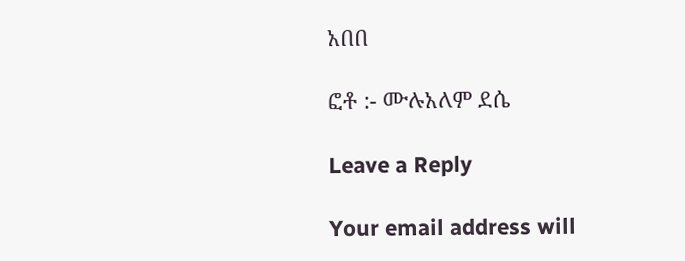አበበ

ፎቶ :- ሙሉአለም ደሴ

Leave a Reply

Your email address will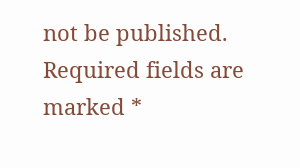not be published. Required fields are marked *